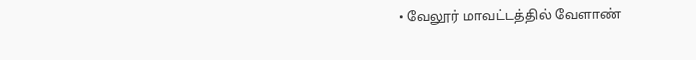• வேலூர் மாவட்டத்தில் வேளாண்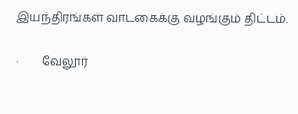இயந்திரங்கள் வாடகைக்கு வழங்கும் திட்டம்.

·        வேலூர்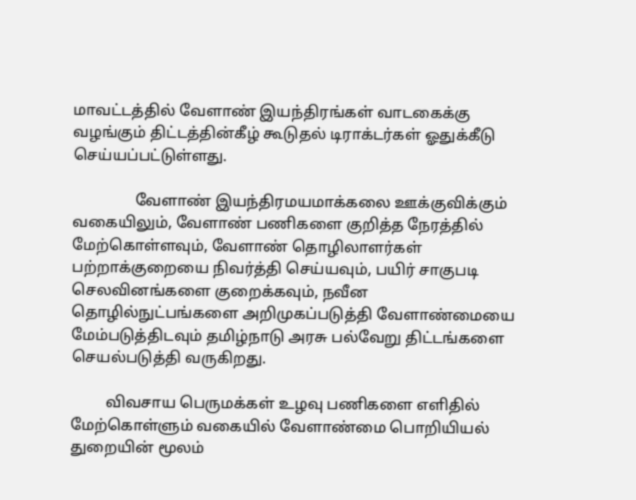மாவட்டத்தில் வேளாண் இயந்திரங்கள் வாடகைக்கு வழங்கும் திட்டத்தின்கீழ் கூடுதல் டிராக்டர்கள் ஓதுக்கீடு செய்யப்பட்டுள்ளது.

                வேளாண் இயந்திரமயமாக்கலை ஊக்குவிக்கும் வகையிலும், வேளாண் பணிகளை குறித்த நேரத்தில் மேற்கொள்ளவும், வேளாண் தொழிலாளர்கள் பற்றாக்குறையை நிவர்த்தி செய்யவும், பயிர் சாகுபடி செலவினங்களை குறைக்கவும், நவீன தொழில்நுட்பங்களை அறிமுகப்படுத்தி வேளாண்மையை மேம்படுத்திடவும் தமிழ்நாடு அரசு பல்வேறு திட்டங்களை செயல்படுத்தி வருகிறது.

         விவசாய பெருமக்கள் உழவு பணிகளை எளிதில் மேற்கொள்ளும் வகையில் வேளாண்மை பொறியியல் துறையின் மூலம்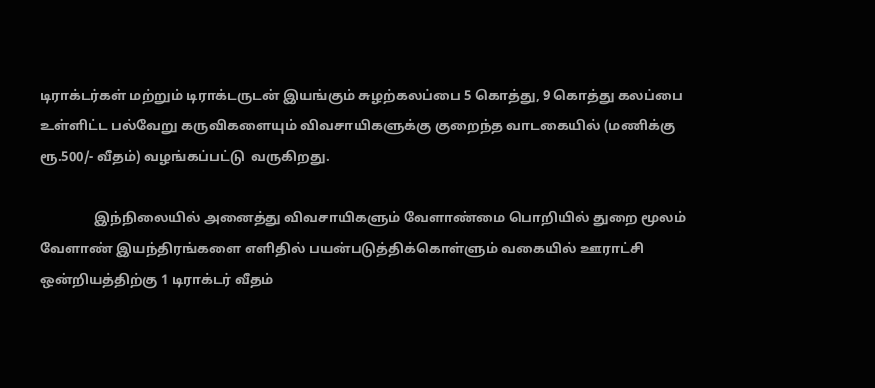டிராக்டர்கள் மற்றும் டிராக்டருடன் இயங்கும் சுழற்கலப்பை 5 கொத்து, 9 கொத்து கலப்பை உள்ளிட்ட பல்வேறு கருவிகளையும் விவசாயிகளுக்கு குறைந்த வாடகையில் (மணிக்கு ரூ.500/- வீதம்) வழங்கப்பட்டு  வருகிறது.

                இந்நிலையில் அனைத்து விவசாயிகளும் வேளாண்மை பொறியில் துறை மூலம் வேளாண் இயந்திரங்களை எளிதில் பயன்படுத்திக்கொள்ளும் வகையில் ஊராட்சி ஒன்றியத்திற்கு 1 டிராக்டர் வீதம்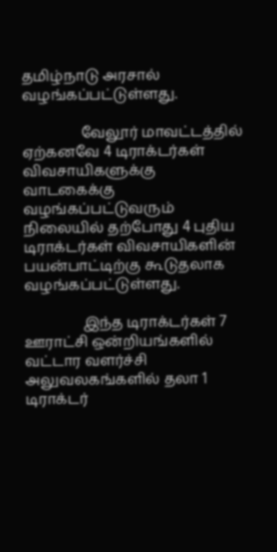தமிழ்நாடு அரசால் வழங்கப்பட்டுள்ளது.

                வேலூர் மாவட்டத்தில் ஏற்கனவே 4 டிராக்டர்கள் விவசாயிகளுக்கு வாடகைக்கு வழங்கப்பட்டுவரும் நிலையில் தற்போது 4 புதிய டிராக்டர்கள் விவசாயிகளின் பயன்பாட்டிற்கு கூடுதலாக வழங்கப்பட்டுள்ளது.

                இந்த டிராக்டர்கள் 7 ஊராட்சி ஒன்றியங்களில் வட்டார வளர்ச்சி அலுவலகங்களில் தலா 1 டிராக்டர்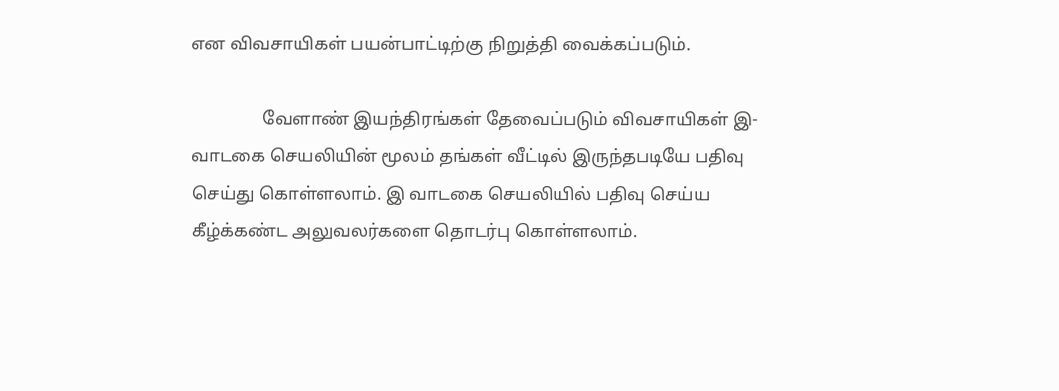என விவசாயிகள் பயன்பாட்டிற்கு நிறுத்தி வைக்கப்படும்.

                வேளாண் இயந்திரங்கள் தேவைப்படும் விவசாயிகள் இ-வாடகை செயலியின் மூலம் தங்கள் வீட்டில் இருந்தபடியே பதிவு செய்து கொள்ளலாம். இ வாடகை செயலியில் பதிவு செய்ய கீழ்க்கண்ட அலுவலர்களை தொடர்பு கொள்ளலாம்.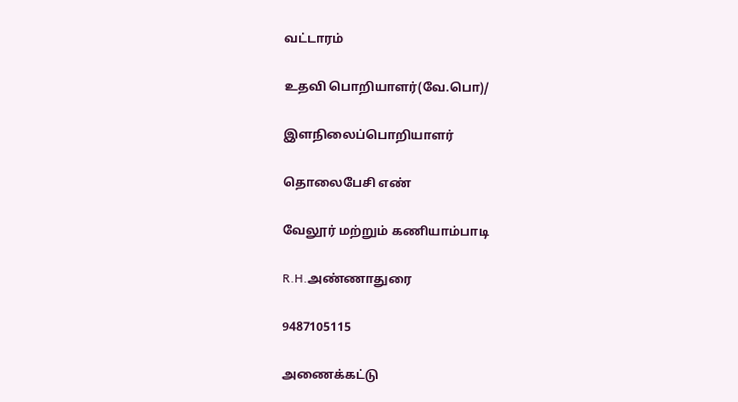வட்டாரம்

உதவி பொறியாளர்(வே.பொ)/

இளநிலைப்பொறியாளர்

தொலைபேசி எண்

வேலூர் மற்றும் கணியாம்பாடி

R.H.அண்ணாதுரை

9487105115

அணைக்கட்டு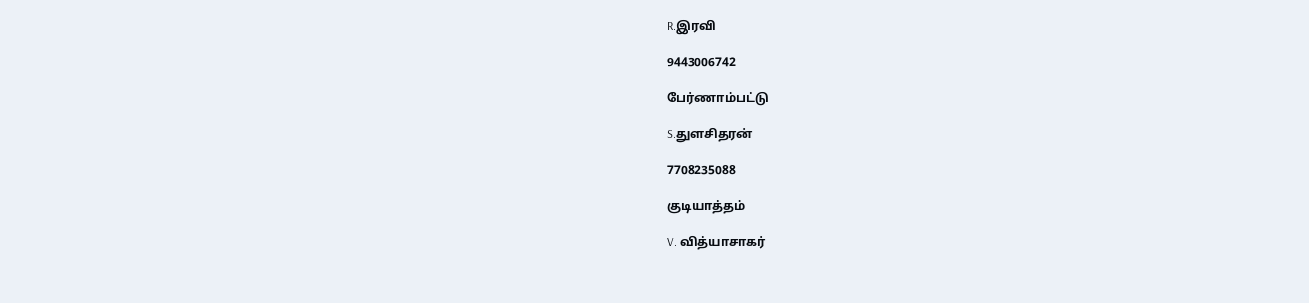R.இரவி

9443006742

பேர்ணாம்பட்டு

S.துளசிதரன்

7708235088

குடியாத்தம்

V. வித்யாசாகர்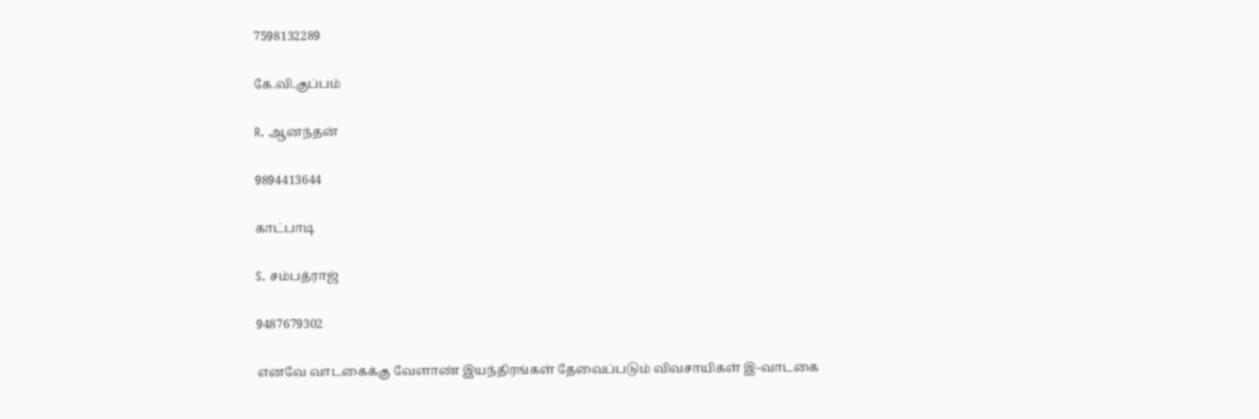7598132289

கே.வி.குப்பம்

R. ஆனந்தன்

9894413644

காட்பாடி

S. சம்பத்ராஜ்

9487679302

எனவே வாடகைக்கு வேளாண் இயந்திரங்கள் தேவைப்படும் விவசாயிகள் இ-வாடகை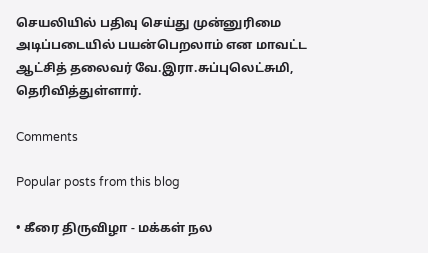செயலியில் பதிவு செய்து முன்னுரிமை அடிப்படையில் பயன்பெறலாம் என மாவட்ட ஆட்சித் தலைவர் வே.இரா.சுப்புலெட்சுமி, தெரிவித்துள்ளார்.

Comments

Popular posts from this blog

• கீரை திருவிழா - மக்கள் நல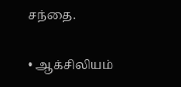சந்தை.

• ஆக்சிலியம்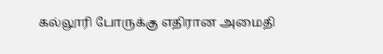கல்லூரி போருக்கு எதிரான அமைதி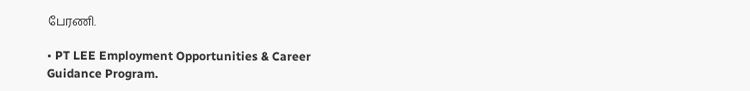பேரணி.

• PT LEE Employment Opportunities & Career Guidance Program.